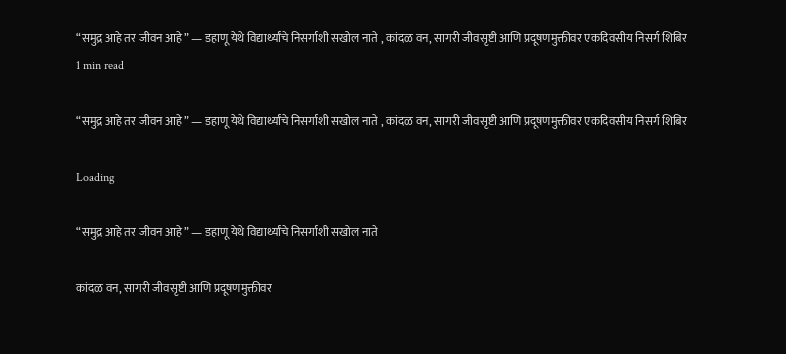“समुद्र आहे तर जीवन आहे” — डहाणू येथे विद्यार्थ्यांचे निसर्गाशी सखोल नाते , कांदळ वन, सागरी जीवसृष्टी आणि प्रदूषणमुक्तीवर एकदिवसीय निसर्ग शिबिर
1 min read

“समुद्र आहे तर जीवन आहे” — डहाणू येथे विद्यार्थ्यांचे निसर्गाशी सखोल नाते , कांदळ वन, सागरी जीवसृष्टी आणि प्रदूषणमुक्तीवर एकदिवसीय निसर्ग शिबिर

Loading

“समुद्र आहे तर जीवन आहे” — डहाणू येथे विद्यार्थ्यांचे निसर्गाशी सखोल नाते

कांदळ वन, सागरी जीवसृष्टी आणि प्रदूषणमुक्तीवर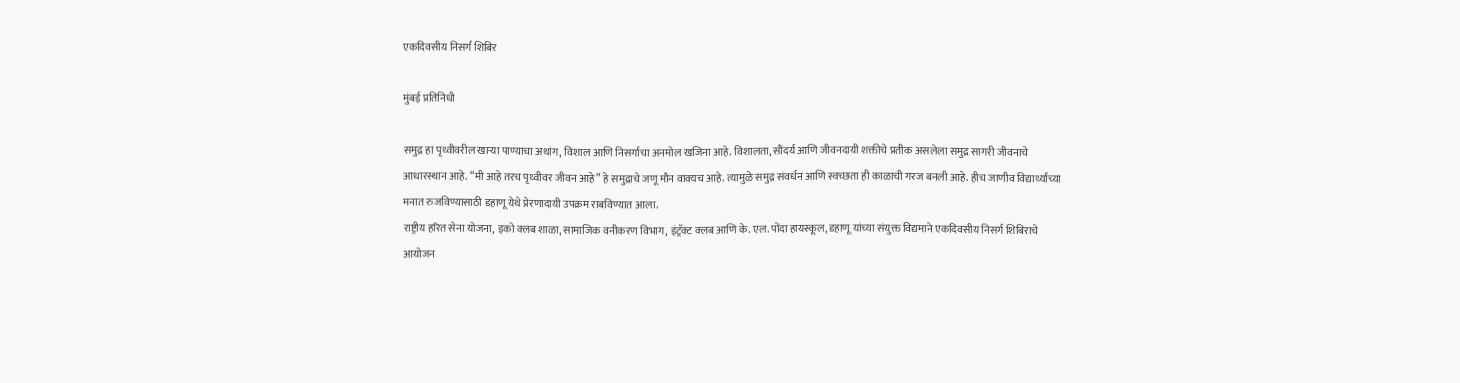एकदिवसीय निसर्ग शिबिर

मुंबई प्रतिनिधी

समुद्र हा पृथ्वीवरील खाऱ्या पाण्याचा अथांग, विशाल आणि निसर्गाचा अनमोल खजिना आहे. विशालता, सौंदर्य आणि जीवनदायी शक्तीचे प्रतीक असलेला समुद्र सागरी जीवनाचे आधारस्थान आहे. “मी आहे तरच पृथ्वीवर जीवन आहे” हे समुद्राचे जणू मौन वाक्यच आहे. त्यामुळे समुद्र संवर्धन आणि स्वच्छता ही काळाची गरज बनली आहे. हीच जाणीव विद्यार्थ्यांच्या मनात रुजविण्यासाठी डहाणू येथे प्रेरणादायी उपक्रम राबविण्यात आला.
राष्ट्रीय हरित सेना योजना, इको क्लब शाळा, सामाजिक वनीकरण विभाग, इंट्रॅक्ट क्लब आणि के. एल. पोंदा हायस्कूल, डहाणू यांच्या संयुक्त विद्यमाने एकदिवसीय निसर्ग शिबिराचे आयोजन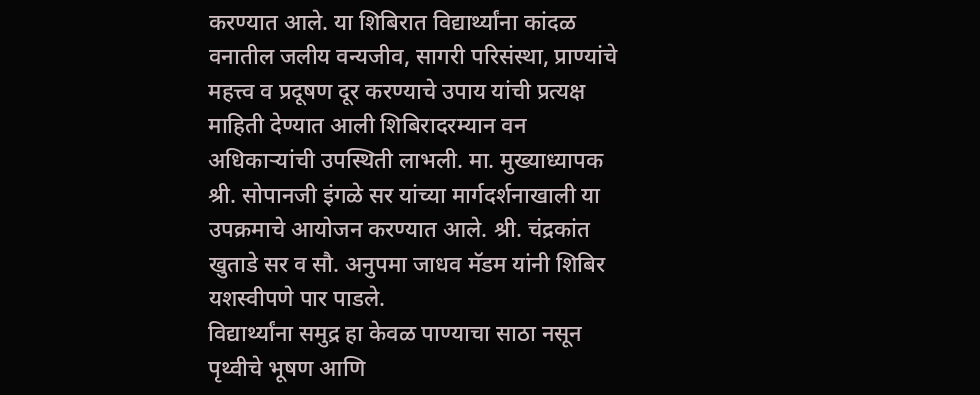करण्यात आले. या शिबिरात विद्यार्थ्यांना कांदळ वनातील जलीय वन्यजीव, सागरी परिसंस्था, प्राण्यांचे महत्त्व व प्रदूषण दूर करण्याचे उपाय यांची प्रत्यक्ष माहिती देण्यात आली शिबिरादरम्यान वन अधिकाऱ्यांची उपस्थिती लाभली. मा. मुख्याध्यापक श्री. सोपानजी इंगळे सर यांच्या मार्गदर्शनाखाली या उपक्रमाचे आयोजन करण्यात आले. श्री. चंद्रकांत खुताडे सर व सौ. अनुपमा जाधव मॅडम यांनी शिबिर यशस्वीपणे पार पाडले.
विद्यार्थ्यांना समुद्र हा केवळ पाण्याचा साठा नसून पृथ्वीचे भूषण आणि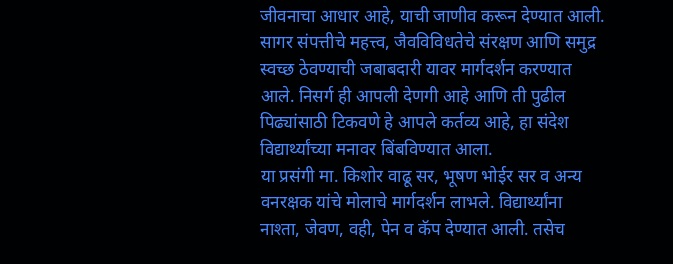जीवनाचा आधार आहे, याची जाणीव करून देण्यात आली. सागर संपत्तीचे महत्त्व, जैवविविधतेचे संरक्षण आणि समुद्र स्वच्छ ठेवण्याची जबाबदारी यावर मार्गदर्शन करण्यात आले. निसर्ग ही आपली देणगी आहे आणि ती पुढील पिढ्यांसाठी टिकवणे हे आपले कर्तव्य आहे, हा संदेश विद्यार्थ्यांच्या मनावर बिंबविण्यात आला.
या प्रसंगी मा. किशोर वाढू सर, भूषण भोईर सर व अन्य वनरक्षक यांचे मोलाचे मार्गदर्शन लाभले. विद्यार्थ्यांना नाश्ता, जेवण, वही, पेन व कॅप देण्यात आली. तसेच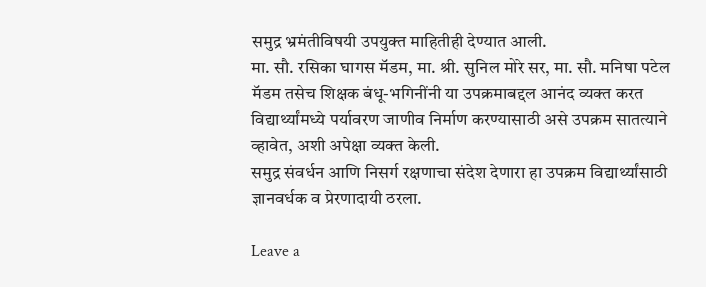समुद्र भ्रमंतीविषयी उपयुक्त माहितीही देण्यात आली.
मा. सौ. रसिका घागस मॅडम, मा. श्री. सुनिल मोरे सर, मा. सौ. मनिषा पटेल मॅडम तसेच शिक्षक बंधू-भगिनींनी या उपक्रमाबद्दल आनंद व्यक्त करत विद्यार्थ्यांमध्ये पर्यावरण जाणीव निर्माण करण्यासाठी असे उपक्रम सातत्याने व्हावेत, अशी अपेक्षा व्यक्त केली.
समुद्र संवर्धन आणि निसर्ग रक्षणाचा संदेश देणारा हा उपक्रम विद्यार्थ्यांसाठी ज्ञानवर्धक व प्रेरणादायी ठरला.

Leave a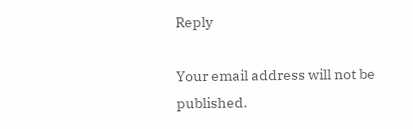Reply

Your email address will not be published.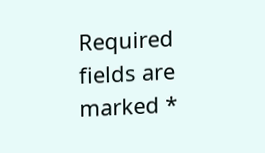Required fields are marked *